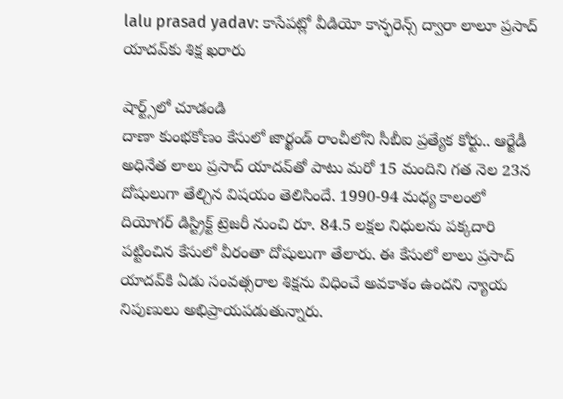lalu prasad yadav: కాసేపట్లో వీడియో కాన్ఫరెన్స్ ద్వారా లాలూ ప్రసాద్ యాదవ్‌కు శిక్ష ఖరారు

షార్ట్స్‌లో చూడండి
దాణా కుంభకోణం కేసులో జార్ఖండ్‌ రాంచీలోని సీబీఐ ప్రత్యేక కోర్టు.. ఆర్జేడీ అధినేత‌ లాలు ప్రసాద్ యాదవ్‌తో పాటు మరో 15 మందిని గత నెల 23న దోషులుగా తేల్చిన విషయం తెలిసిందే. 1990-94 మధ్య కాలంలో దియోగర్ డిస్ట్రిక్ట్ ట్రెజరీ నుంచి రూ. 84.5 లక్షల నిధులను పక్కదారి పట్టించిన‌ కేసులో వీరంతా దోషులుగా తేలారు. ఈ కేసులో లాలు ప్రసాద్ యాదవ్‌కి ఏడు సంవత్సరాల శిక్షను విధించే అవకాశం ఉందని న్యాయ నిపుణులు అభిప్రాయపడుతున్నారు.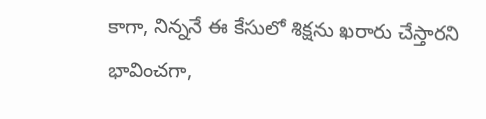కాగా, నిన్ననే ఈ కేసులో శిక్షను ఖ‌రారు చేస్తారని భావించ‌గా,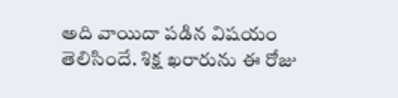అది వాయిదా ప‌డిన విష‌యం తెలిసిందే. శిక్ష ఖ‌రారును ఈ రోజు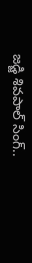జ‌డ్జి శివ‌పాల్ సింగ్‌..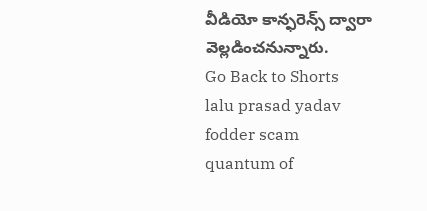వీడియో కాన్ఫరెన్స్ ద్వారా వెల్ల‌డించ‌నున్నారు.
Go Back to Shorts
lalu prasad yadav
fodder scam
quantum of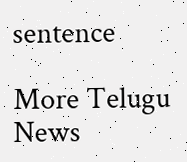sentence

More Telugu News